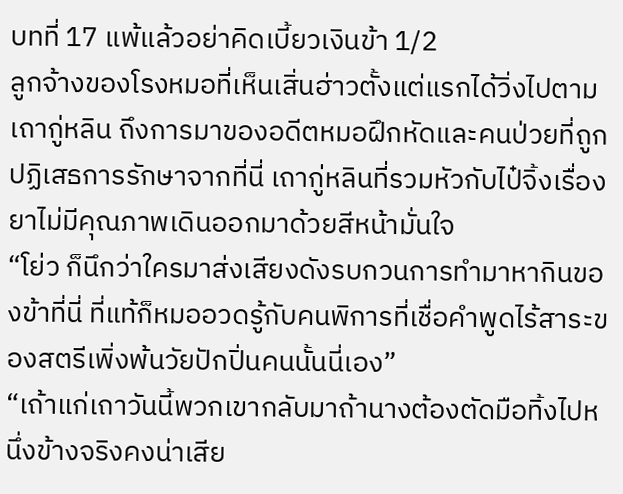บทที่ 17 แพ้แล้วอย่าคิดเบี้ยวเงินข้า 1/2
ลูกจ้างของโรงหมอที่เห็นเสิ่นฮ่าวตั้งแต่แรกได้วิ่งไปตามเถากู่หลิน ถึงการมาของอดีตหมอฝึกหัดและคนป่วยที่ถูกปฏิเสธการรักษาจากที่นี่ เถากู่หลินที่รวมหัวกับไป๋จิ้งเรื่องยาไม่มีคุณภาพเดินออกมาด้วยสีหน้ามั่นใจ
“โย่ว ก็นึกว่าใครมาส่งเสียงดังรบกวนการทำมาหากินของข้าที่นี่ ที่แท้ก็หมออวดรู้กับคนพิการที่เชื่อคำพูดไร้สาระของสตรีเพิ่งพ้นวัยปักปิ่นคนนั้นนี่เอง”
“เถ้าแก่เถาวันนี้พวกเขากลับมาถ้านางต้องตัดมือทิ้งไปหนึ่งข้างจริงคงน่าเสีย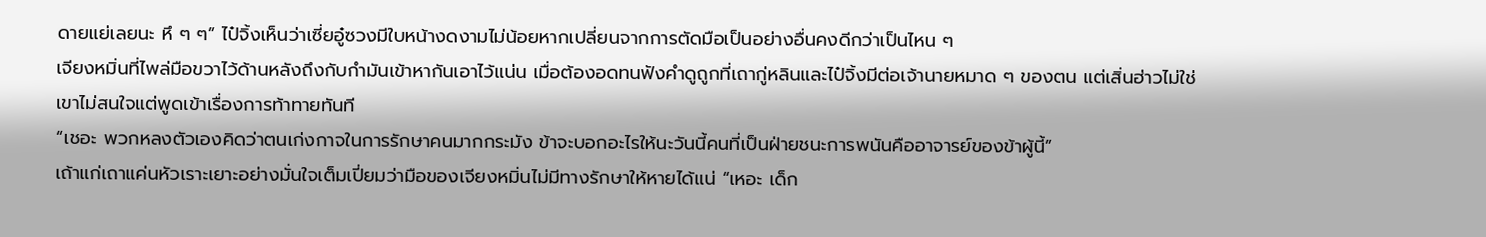ดายแย่เลยนะ หึ ๆ ๆ” ไป๋จิ้งเห็นว่าเซี่ยอู๋ซวงมีใบหน้างดงามไม่น้อยหากเปลี่ยนจากการตัดมือเป็นอย่างอื่นคงดีกว่าเป็นไหน ๆ
เจียงหมิ่นที่ไพล่มือขวาไว้ด้านหลังถึงกับกำมันเข้าหากันเอาไว้แน่น เมื่อต้องอดทนฟังคำดูถูกที่เถากู่หลินและไป๋จิ้งมีต่อเจ้านายหมาด ๆ ของตน แต่เสิ่นฮ่าวไม่ใช่เขาไม่สนใจแต่พูดเข้าเรื่องการท้าทายทันที
“เชอะ พวกหลงตัวเองคิดว่าตนเก่งกาจในการรักษาคนมากกระมัง ข้าจะบอกอะไรให้นะวันนี้คนที่เป็นฝ่ายชนะการพนันคืออาจารย์ของข้าผู้นี้”
เถ้าแก่เถาแค่นหัวเราะเยาะอย่างมั่นใจเต็มเปี่ยมว่ามือของเจียงหมิ่นไม่มีทางรักษาให้หายได้แน่ “เหอะ เด็ก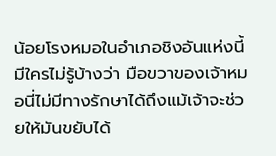น้อยโรงหมอในอำเภอชิงอันแห่งนี้มีใครไม่รู้บ้างว่า มือขวาของเจ้าหมอนี่ไม่มีทางรักษาได้ถึงแม้เจ้าจะช่วยให้มันขยับได้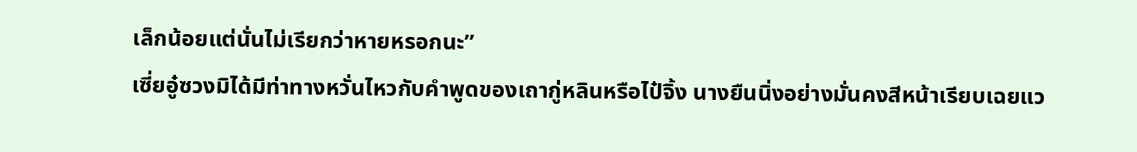เล็กน้อยแต่นั่นไม่เรียกว่าหายหรอกนะ”
เซี่ยอู๋ซวงมิได้มีท่าทางหวั่นไหวกับคำพูดของเถากู่หลินหรือไป๋จิ้ง นางยืนนิ่งอย่างมั่นคงสีหน้าเรียบเฉยแว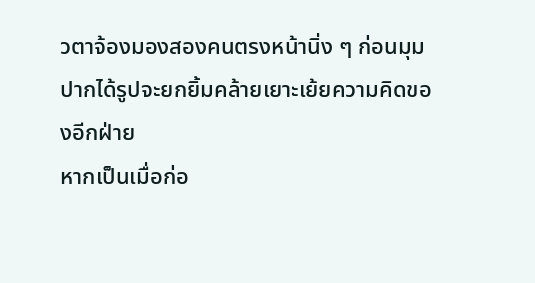วตาจ้องมองสองคนตรงหน้านิ่ง ๆ ก่อนมุมปากได้รูปจะยกยิ้มคล้ายเยาะเย้ยความคิดของอีกฝ่าย
หากเป็นเมื่อก่อ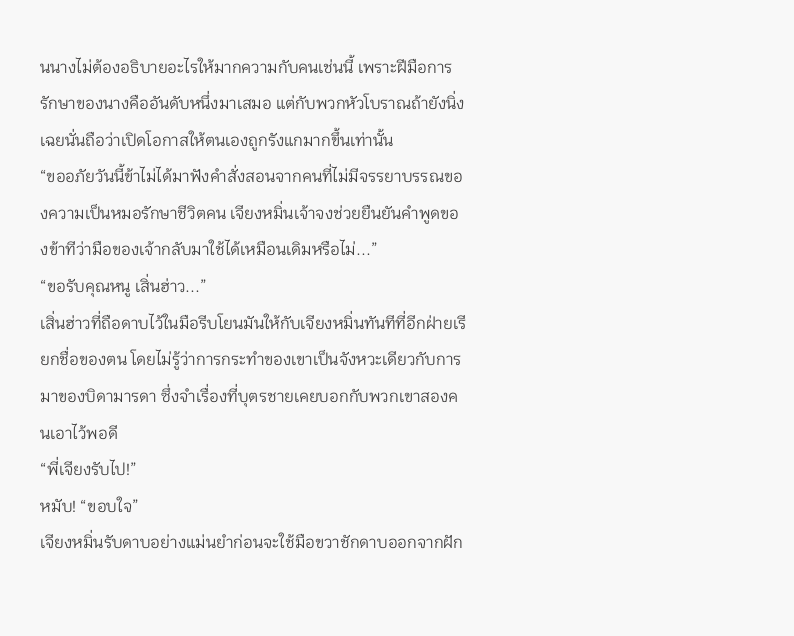นนางไม่ต้องอธิบายอะไรให้มากความกับคนเช่นนี้ เพราะฝีมือการรักษาของนางคืออันดับหนึ่งมาเสมอ แต่กับพวกหัวโบราณถ้ายังนิ่งเฉยนั่นถือว่าเปิดโอกาสให้ตนเองถูกรังแกมากขึ้นเท่านั้น
“ขออภัยวันนี้ข้าไม่ได้มาฟังคำสั่งสอนจากคนที่ไม่มีจรรยาบรรณของความเป็นหมอรักษาชีวิตคน เจียงหมิ่นเจ้าจงช่วยยืนยันคำพูดของข้าทีว่ามือของเจ้ากลับมาใช้ได้เหมือนเดิมหรือไม่...”
“ขอรับคุณหนู เสิ่นฮ่าว...”
เสิ่นฮ่าวที่ถือดาบไว้ในมือรีบโยนมันให้กับเจียงหมิ่นทันทีที่อีกฝ่ายเรียกชื่อของตน โดยไม่รู้ว่าการกระทำของเขาเป็นจังหวะเดียวกับการมาของบิดามารดา ซึ่งจำเรื่องที่บุตรชายเคยบอกกับพวกเขาสองคนเอาไว้พอดี
“พี่เจียงรับไป!”
หมับ! “ขอบใจ”
เจียงหมิ่นรับดาบอย่างแม่นยำก่อนจะใช้มือขวาชักดาบออกจากฝัก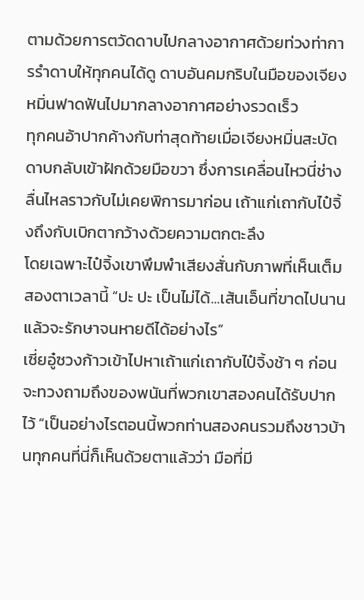ตามด้วยการตวัดดาบไปกลางอากาศด้วยท่วงท่าการรำดาบให้ทุกคนได้ดู ดาบอันคมกริบในมือของเจียงหมิ่นฟาดฟันไปมากลางอากาศอย่างรวดเร็ว
ทุกคนอ้าปากค้างกับท่าสุดท้ายเมื่อเจียงหมิ่นสะบัดดาบกลับเข้าฝักด้วยมือขวา ซึ่งการเคลื่อนไหวนี่ช่างลื่นไหลราวกับไม่เคยพิการมาก่อน เถ้าแก่เถากับไป๋จิ้งถึงกับเบิกตากว้างด้วยความตกตะลึง
โดยเฉพาะไป๋จิ้งเขาพึมพำเสียงสั่นกับภาพที่เห็นเต็มสองตาเวลานี้ “ปะ ปะ เป็นไม่ได้...เส้นเอ็นที่ขาดไปนานแล้วจะรักษาจนหายดีได้อย่างไร”
เซี่ยอู๋ซวงก้าวเข้าไปหาเถ้าแก่เถากับไป๋จิ้งช้า ๆ ก่อนจะทวงถามถึงของพนันที่พวกเขาสองคนได้รับปากไว้ “เป็นอย่างไรตอนนี้พวกท่านสองคนรวมถึงชาวบ้านทุกคนที่นี่ก็เห็นด้วยตาแล้วว่า มือที่มี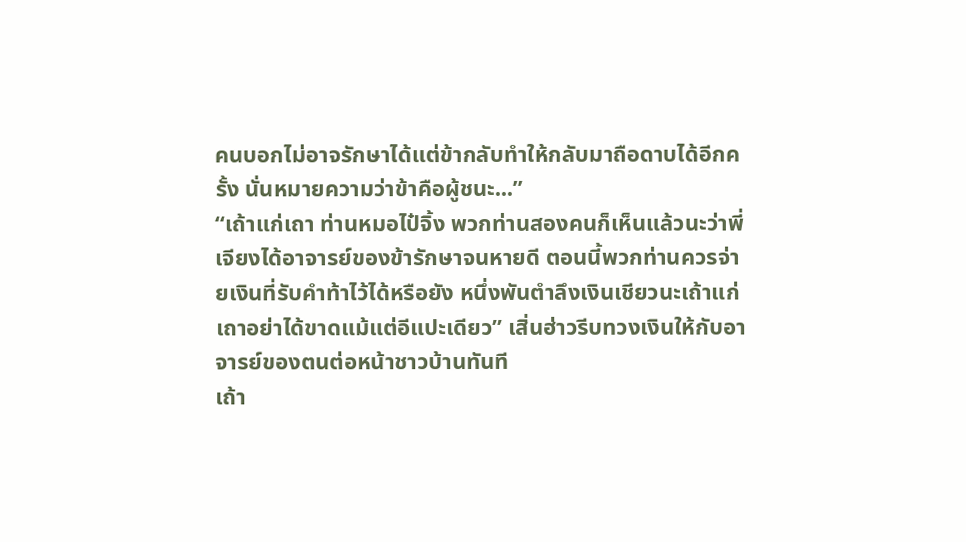คนบอกไม่อาจรักษาได้แต่ข้ากลับทำให้กลับมาถือดาบได้อีกครั้ง นั่นหมายความว่าข้าคือผู้ชนะ...”
“เถ้าแก่เถา ท่านหมอไป๋จิ้ง พวกท่านสองคนก็เห็นแล้วนะว่าพี่เจียงได้อาจารย์ของข้ารักษาจนหายดี ตอนนี้พวกท่านควรจ่ายเงินที่รับคำท้าไว้ได้หรือยัง หนึ่งพันตำลึงเงินเชียวนะเถ้าแก่เถาอย่าได้ขาดแม้แต่อีแปะเดียว” เสิ่นฮ่าวรีบทวงเงินให้กับอาจารย์ของตนต่อหน้าชาวบ้านทันที
เถ้า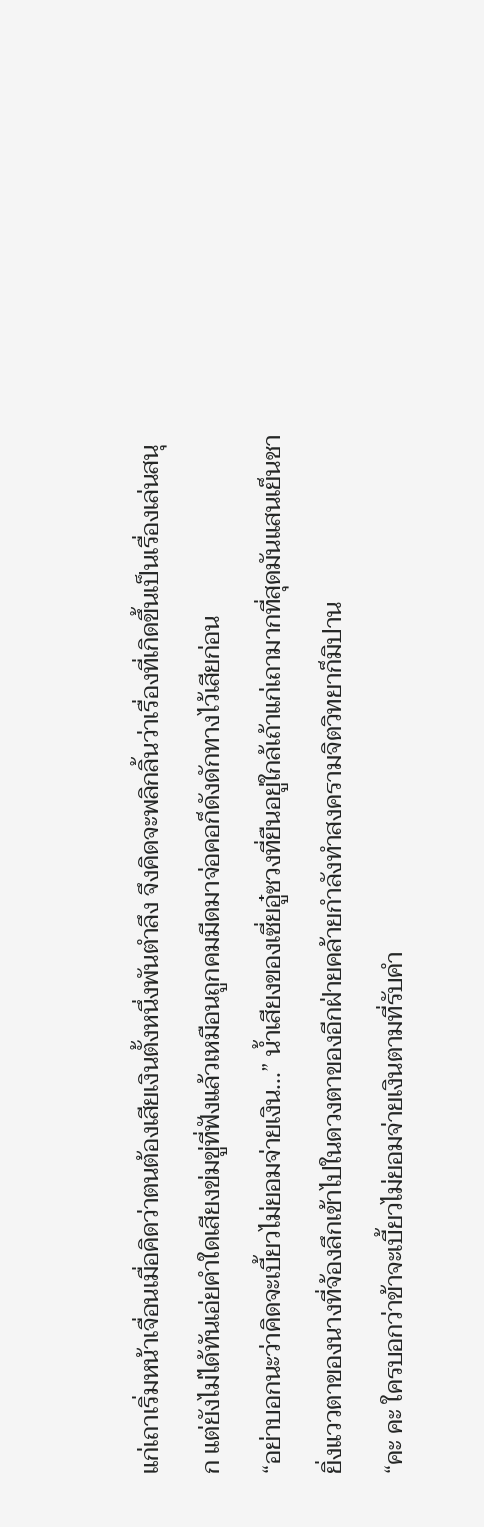แก่เถาเริ่มหน้าเจื่อนเมื่อคิดว่าตนต้องเสียเงินตั้งหนึ่งพันตำลึง จึงคิดจะพลิกลิ้นว่าเรื่องที่เกิดขึ้นเป็นเรื่องเล่นสนุก แต่ยังไม่ได้ทันเอ่ยคำใดเสียงข่มขู่ที่ฟังแล้วเหมือนถูกคมมีดมาจ่อคอก็ดังดักทางไว้เสียก่อน
“อย่าบอกนะว่าคิดจะเบี้ยวไม่ยอมจ่ายเงิน...” น้ำเสียงของเซี่ยอู๋ซวงที่ยืนอยู่ใกล้เถ้าแก่เถามากที่สุดมันแสนเย็นชา ยิ่งแววตาของนางที่จ้องลึกเข้าไปในดวงตาของอีกฝ่ายคล้ายกำลังทำสงครามจิตวิทยาก็มิปาน
“คะ คะ ใครบอกว่าข้าจะเบี้ยวไม่ยอมจ่ายเงินตามที่รับคำ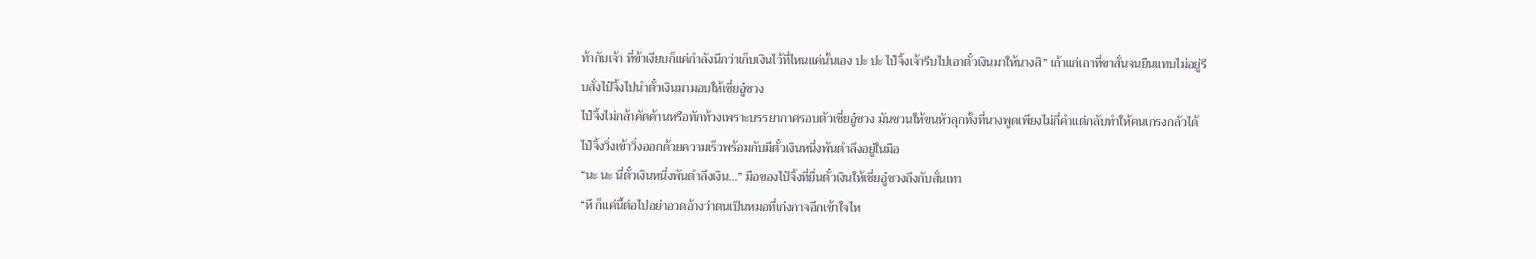ท้ากับเจ้า ที่ข้าเงียบก็แค่กำลังนึกว่าเก็บเงินไว้ที่ไหนแค่นั้นเอง ปะ ปะ ไป๋จิ้งเจ้ารีบไปเอาตั๋วเงินมาให้นางสิ” เถ้าแก่เถาที่ขาสั่นจนยืนแทบไม่อยู่รีบสั่งไป๋จิ้งไปนำตั๋วเงินมามอบให้เซี่ยอู๋ซวง
ไป๋จิ้งไม่กล้าคัดค้านหรือทักท้วงเพราะบรรยากาศรอบตัวเซี่ยอู๋ซวง มันชวนให้ขนหัวลุกทั้งที่นางพูดเพียงไม่กี่คำแต่กลับทำให้คนเกรงกลัวได้ ไป๋จิ้งวิ่งเข้าวิ่งออกด้วยความเร็วพร้อมกับมีตั๋วเงินหนึ่งพันตำลึงอยู่ในมือ
“นะ นะ นี่ตั๋วเงินหนึ่งพันตำลึงเงิน...” มือของไป๋จิ้งที่ยื่นตั๋วเงินให้เซี่ยอู๋ซวงถึงกับสั่นเทา
“หึ ก็แค่นี้ต่อไปอย่าอวดอ้างว่าตนเป็นหมอที่เก่งกาจอีกเข้าใจไห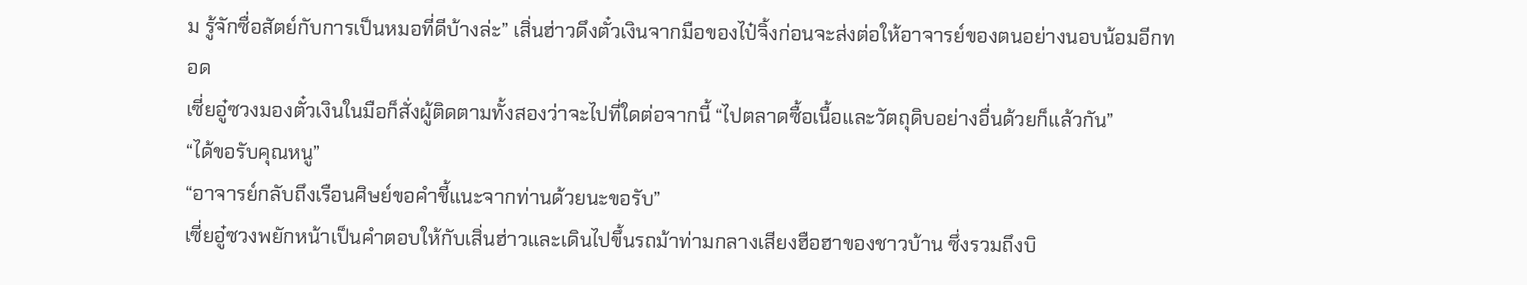ม รู้จักซื่อสัตย์กับการเป็นหมอที่ดีบ้างล่ะ” เสิ่นฮ่าวดึงตั๋วเงินจากมือของไป๋จิ้งก่อนจะส่งต่อให้อาจารย์ของตนอย่างนอบน้อมอีกทอด
เซี่ยอู๋ซวงมองตั๋วเงินในมือก็สั่งผู้ติดตามทั้งสองว่าจะไปที่ใดต่อจากนี้ “ไปตลาดซื้อเนื้อและวัตถุดิบอย่างอื่นด้วยก็แล้วกัน”
“ได้ขอรับคุณหนู”
“อาจารย์กลับถึงเรือนศิษย์ขอคำชี้แนะจากท่านด้วยนะขอรับ”
เซี่ยอู๋ซวงพยักหน้าเป็นคำตอบให้กับเสิ่นฮ่าวและเดินไปขึ้นรถม้าท่ามกลางเสียงฮือฮาของชาวบ้าน ซึ่งรวมถึงบิ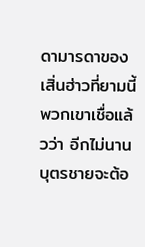ดามารดาของเสิ่นฮ่าวที่ยามนี้พวกเขาเชื่อแล้วว่า อีกไม่นานบุตรชายจะต้อ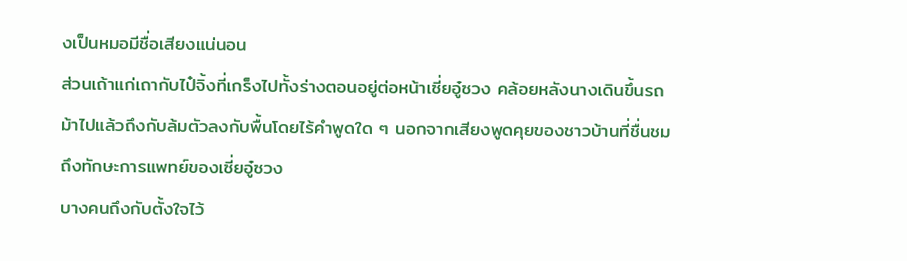งเป็นหมอมีชื่อเสียงแน่นอน
ส่วนเถ้าแก่เถากับไป๋จิ้งที่เกร็งไปทั้งร่างตอนอยู่ต่อหน้าเซี่ยอู๋ซวง คล้อยหลังนางเดินขึ้นรถม้าไปแล้วถึงกับล้มตัวลงกับพื้นโดยไร้คำพูดใด ๆ นอกจากเสียงพูดคุยของชาวบ้านที่ชื่นชมถึงทักษะการแพทย์ของเซี่ยอู๋ซวง
บางคนถึงกับตั้งใจไว้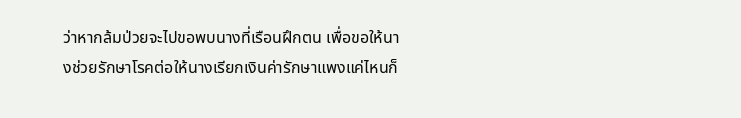ว่าหากล้มป่วยจะไปขอพบนางที่เรือนฝึกตน เพื่อขอให้นางช่วยรักษาโรคต่อให้นางเรียกเงินค่ารักษาแพงแค่ไหนก็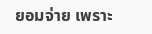ยอมจ่าย เพราะ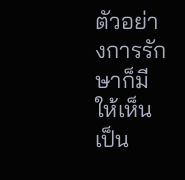ตัวอย่างการรักษาก็มีให้เห็นเป็น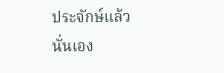ประจักษ์แล้วนั่นเอง